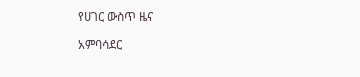የሀገር ውስጥ ዜና

አምባሳደር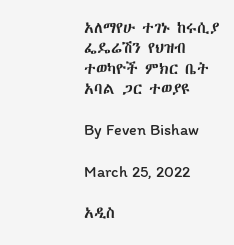አለማየሁ ተገኑ ከሩሲያ ፌዴሬሽን የህዝብ ተወካዮች ምክር ቤት አባል ጋር ተወያዩ

By Feven Bishaw

March 25, 2022

አዲስ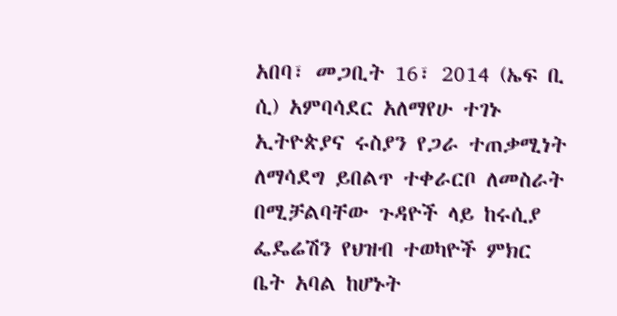አበባ፣ መጋቢት 16፣ 2014 (ኤፍ ቢ ሲ) አምባሳደር አለማየሁ ተገኑ ኢትዮጵያና ሩስያን የጋራ ተጠቃሚነት ለማሳደግ ይበልጥ ተቀራርቦ ለመስራት በሚቻልባቸው ጉዳዮች ላይ ከሩሲያ ፌዴሬሽን የህዝብ ተወካዮች ምክር ቤት አባል ከሆኑት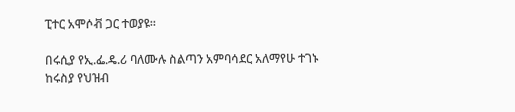ፒተር አሞሶቭ ጋር ተወያዩ።

በሩሲያ የኢ.ፌ.ዴ.ሪ ባለሙሉ ስልጣን አምባሳደር አለማየሁ ተገኑ ከሩስያ የህዝብ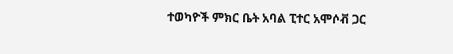ተወካዮች ምክር ቤት አባል ፒተር አሞሶቭ ጋር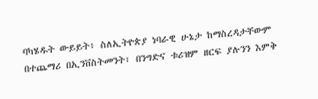ባካሄዱት ውይይት፥ ስለኢትዮጵያ ነባራዊ ሁኔታ ከማስረዳታቸውም በተጨማሪ በኢንቨስትመንት፣ በንግድና ቱሪዝም ዘርፍ ያሉንን እምቅ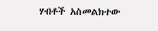ሃብቶች አስመልክተው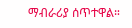ማብራሪያ ሰጥተዋል።